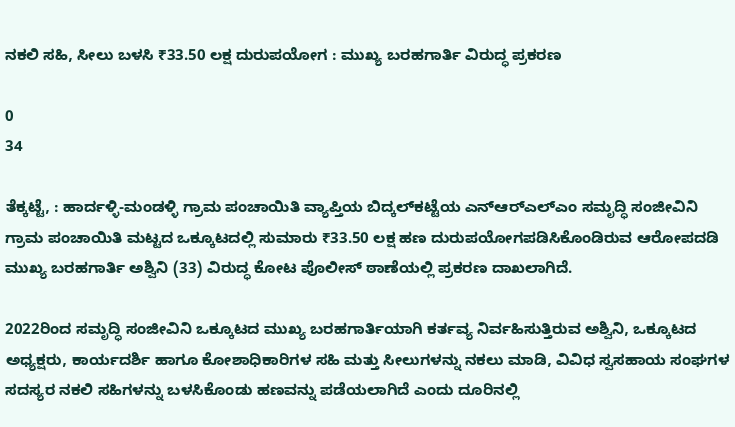ನಕಲಿ ಸಹಿ, ಸೀಲು ಬಳಸಿ ₹33.50 ಲಕ್ಷ ದುರುಪಯೋಗ : ಮುಖ್ಯ ಬರಹಗಾರ್ತಿ ವಿರುದ್ಧ ಪ್ರಕರಣ

0
34

ತೆಕ್ಕಟ್ಟೆ, : ಹಾರ್ದಳ್ಳಿ-ಮಂಡಳ್ಳಿ ಗ್ರಾಮ ಪಂಚಾಯಿತಿ ವ್ಯಾಪ್ತಿಯ ಬಿದ್ಕಲ್‌ಕಟ್ಟೆಯ ಎನ್‌ಆರ್‌ಎಲ್‌ಎಂ ಸಮೃದ್ಧಿ ಸಂಜೀವಿನಿ ಗ್ರಾಮ ಪಂಚಾಯಿತಿ ಮಟ್ಟದ ಒಕ್ಕೂಟದಲ್ಲಿ ಸುಮಾರು ₹33.50 ಲಕ್ಷ ಹಣ ದುರುಪಯೋಗಪಡಿಸಿಕೊಂಡಿರುವ ಆರೋಪದಡಿ ಮುಖ್ಯ ಬರಹಗಾರ್ತಿ ಅಶ್ವಿನಿ (33) ವಿರುದ್ಧ ಕೋಟ ಪೊಲೀಸ್ ಠಾಣೆಯಲ್ಲಿ ಪ್ರಕರಣ ದಾಖಲಾಗಿದೆ.

2022ರಿಂದ ಸಮೃದ್ಧಿ ಸಂಜೀವಿನಿ ಒಕ್ಕೂಟದ ಮುಖ್ಯ ಬರಹಗಾರ್ತಿಯಾಗಿ ಕರ್ತವ್ಯ ನಿರ್ವಹಿಸುತ್ತಿರುವ ಅಶ್ವಿನಿ, ಒಕ್ಕೂಟದ ಅಧ್ಯಕ್ಷರು, ಕಾರ್ಯದರ್ಶಿ ಹಾಗೂ ಕೋಶಾಧಿಕಾರಿಗಳ ಸಹಿ ಮತ್ತು ಸೀಲುಗಳನ್ನು ನಕಲು ಮಾಡಿ, ವಿವಿಧ ಸ್ವಸಹಾಯ ಸಂಘಗಳ ಸದಸ್ಯರ ನಕಲಿ ಸಹಿಗಳನ್ನು ಬಳಸಿಕೊಂಡು ಹಣವನ್ನು ಪಡೆಯಲಾಗಿದೆ ಎಂದು ದೂರಿನಲ್ಲಿ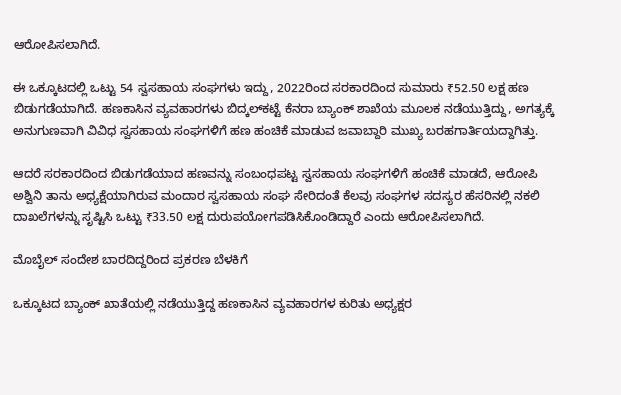ಆರೋಪಿಸಲಾಗಿದೆ.

ಈ ಒಕ್ಕೂಟದಲ್ಲಿ ಒಟ್ಟು 54 ಸ್ವಸಹಾಯ ಸಂಘಗಳು ಇದ್ದು, 2022ರಿಂದ ಸರಕಾರದಿಂದ ಸುಮಾರು ₹52.50 ಲಕ್ಷ ಹಣ ಬಿಡುಗಡೆಯಾಗಿದೆ. ಹಣಕಾಸಿನ ವ್ಯವಹಾರಗಳು ಬಿದ್ಕಲ್‌ಕಟ್ಟೆ ಕೆನರಾ ಬ್ಯಾಂಕ್ ಶಾಖೆಯ ಮೂಲಕ ನಡೆಯುತ್ತಿದ್ದು, ಅಗತ್ಯಕ್ಕೆ ಅನುಗುಣವಾಗಿ ವಿವಿಧ ಸ್ವಸಹಾಯ ಸಂಘಗಳಿಗೆ ಹಣ ಹಂಚಿಕೆ ಮಾಡುವ ಜವಾಬ್ದಾರಿ ಮುಖ್ಯ ಬರಹಗಾರ್ತಿಯದ್ದಾಗಿತ್ತು.

ಆದರೆ ಸರಕಾರದಿಂದ ಬಿಡುಗಡೆಯಾದ ಹಣವನ್ನು ಸಂಬಂಧಪಟ್ಟ ಸ್ವಸಹಾಯ ಸಂಘಗಳಿಗೆ ಹಂಚಿಕೆ ಮಾಡದೆ, ಆರೋಪಿ ಅಶ್ವಿನಿ ತಾನು ಅಧ್ಯಕ್ಷೆಯಾಗಿರುವ ಮಂದಾರ ಸ್ವಸಹಾಯ ಸಂಘ ಸೇರಿದಂತೆ ಕೆಲವು ಸಂಘಗಳ ಸದಸ್ಯರ ಹೆಸರಿನಲ್ಲಿ ನಕಲಿ ದಾಖಲೆಗಳನ್ನು ಸೃಷ್ಟಿಸಿ ಒಟ್ಟು ₹33.50 ಲಕ್ಷ ದುರುಪಯೋಗಪಡಿಸಿಕೊಂಡಿದ್ದಾರೆ ಎಂದು ಆರೋಪಿಸಲಾಗಿದೆ.

ಮೊಬೈಲ್ ಸಂದೇಶ ಬಾರದಿದ್ದರಿಂದ ಪ್ರಕರಣ ಬೆಳಕಿಗೆ

ಒಕ್ಕೂಟದ ಬ್ಯಾಂಕ್ ಖಾತೆಯಲ್ಲಿ ನಡೆಯುತ್ತಿದ್ದ ಹಣಕಾಸಿನ ವ್ಯವಹಾರಗಳ ಕುರಿತು ಅಧ್ಯಕ್ಷರ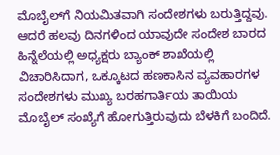ಮೊಬೈಲ್‌ಗೆ ನಿಯಮಿತವಾಗಿ ಸಂದೇಶಗಳು ಬರುತ್ತಿದ್ದವು. ಆದರೆ ಹಲವು ದಿನಗಳಿಂದ ಯಾವುದೇ ಸಂದೇಶ ಬಾರದ ಹಿನ್ನೆಲೆಯಲ್ಲಿ ಅಧ್ಯಕ್ಷರು ಬ್ಯಾಂಕ್ ಶಾಖೆಯಲ್ಲಿ ವಿಚಾರಿಸಿದಾಗ, ಒಕ್ಕೂಟದ ಹಣಕಾಸಿನ ವ್ಯವಹಾರಗಳ ಸಂದೇಶಗಳು ಮುಖ್ಯ ಬರಹಗಾರ್ತಿಯ ತಾಯಿಯ ಮೊಬೈಲ್ ಸಂಖ್ಯೆಗೆ ಹೋಗುತ್ತಿರುವುದು ಬೆಳಕಿಗೆ ಬಂದಿದೆ.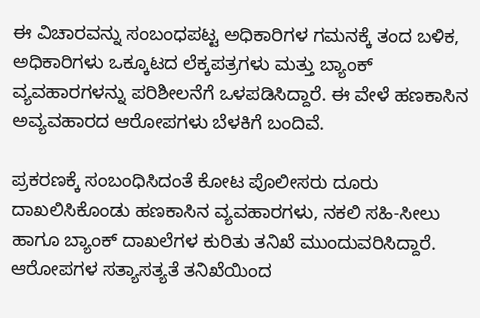ಈ ವಿಚಾರವನ್ನು ಸಂಬಂಧಪಟ್ಟ ಅಧಿಕಾರಿಗಳ ಗಮನಕ್ಕೆ ತಂದ ಬಳಿಕ, ಅಧಿಕಾರಿಗಳು ಒಕ್ಕೂಟದ ಲೆಕ್ಕಪತ್ರಗಳು ಮತ್ತು ಬ್ಯಾಂಕ್ ವ್ಯವಹಾರಗಳನ್ನು ಪರಿಶೀಲನೆಗೆ ಒಳಪಡಿಸಿದ್ದಾರೆ. ಈ ವೇಳೆ ಹಣಕಾಸಿನ ಅವ್ಯವಹಾರದ ಆರೋಪಗಳು ಬೆಳಕಿಗೆ ಬಂದಿವೆ.

ಪ್ರಕರಣಕ್ಕೆ ಸಂಬಂಧಿಸಿದಂತೆ ಕೋಟ ಪೊಲೀಸರು ದೂರು ದಾಖಲಿಸಿಕೊಂಡು ಹಣಕಾಸಿನ ವ್ಯವಹಾರಗಳು, ನಕಲಿ ಸಹಿ-ಸೀಲು ಹಾಗೂ ಬ್ಯಾಂಕ್ ದಾಖಲೆಗಳ ಕುರಿತು ತನಿಖೆ ಮುಂದುವರಿಸಿದ್ದಾರೆ. ಆರೋಪಗಳ ಸತ್ಯಾಸತ್ಯತೆ ತನಿಖೆಯಿಂದ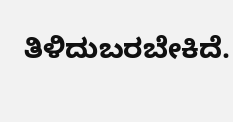ತಿಳಿದುಬರಬೇಕಿದೆ.